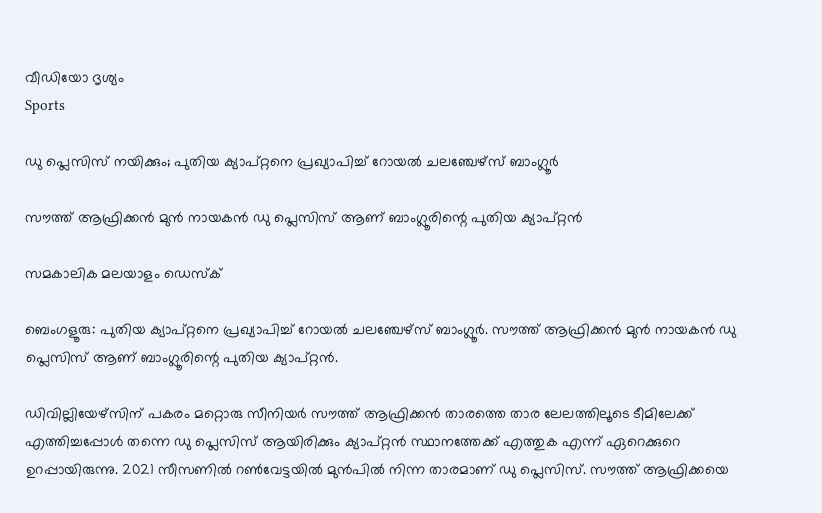വീഡിയോ ദൃശ്യം
Sports

ഡു പ്ലെസിസ്‌ നയിക്കും; പുതിയ ക്യാപ്റ്റനെ പ്രഖ്യാപിച്ച് റോയല്‍ ചലഞ്ചേഴ്‌സ് ബാംഗ്ലൂര്‍

സൗത്ത് ആഫ്രിക്കന്‍ മുന്‍ നായകന്‍ ഡു പ്ലെസിസ് ആണ് ബാംഗ്ലൂരിന്റെ പുതിയ ക്യാപ്റ്റന്‍

സമകാലിക മലയാളം ഡെസ്ക്

ബെംഗളൂരു: പുതിയ ക്യാപ്റ്റനെ പ്രഖ്യാപിച്ച് റോയല്‍ ചലഞ്ചേഴ്‌സ് ബാംഗ്ലൂര്‍. സൗത്ത് ആഫ്രിക്കന്‍ മുന്‍ നായകന്‍ ഡു പ്ലെസിസ് ആണ് ബാംഗ്ലൂരിന്റെ പുതിയ ക്യാപ്റ്റന്‍.

ഡിവില്ലിയേഴ്‌സിന് പകരം മറ്റൊരു സീനിയര്‍ സൗത്ത് ആഫ്രിക്കന്‍ താരത്തെ താര ലേലത്തിലൂടെ ടീമിലേക്ക് എത്തിച്ചപ്പോള്‍ തന്നെ ഡു പ്ലെസിസ് ആയിരിക്കും ക്യാപ്റ്റന്‍ സ്ഥാനത്തേക്ക് എത്തുക എന്ന് ഏറെക്കുറെ ഉറപ്പായിരുന്നു. 2021 സീസണില്‍ റണ്‍വേട്ടയില്‍ മുന്‍പില്‍ നിന്ന താരമാണ് ഡു പ്ലെസിസ്. സൗത്ത് ആഫ്രിക്കയെ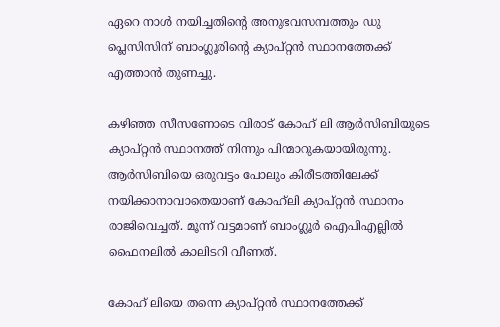ഏറെ നാള്‍ നയിച്ചതിന്റെ അനുഭവസമ്പത്തും ഡു പ്ലെസിസിന് ബാംഗ്ലൂരിന്റെ ക്യാപ്റ്റന്‍ സ്ഥാനത്തേക്ക് എത്താന്‍ തുണച്ചു.

കഴിഞ്ഞ സീസണോടെ വിരാട് കോഹ് ലി ആര്‍സിബിയുടെ ക്യാപ്റ്റന്‍ സ്ഥാനത്ത് നിന്നും പിന്മാറുകയായിരുന്നു. ആര്‍സിബിയെ ഒരുവട്ടം പോലും കിരീടത്തിലേക്ക് നയിക്കാനാവാതെയാണ് കോഹ്‌ലി ക്യാപ്റ്റന്‍ സ്ഥാനം രാജിവെച്ചത്. മൂന്ന് വട്ടമാണ് ബാംഗ്ലൂര്‍ ഐപിഎല്ലില്‍ ഫൈനലില്‍ കാലിടറി വീണത്.

കോഹ് ലിയെ തന്നെ ക്യാപ്റ്റന്‍ സ്ഥാനത്തേക്ക്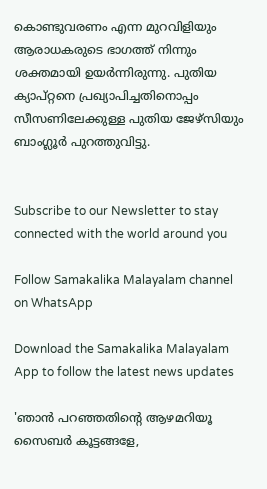കൊണ്ടുവരണം എന്ന മുറവിളിയും ആരാധകരുടെ ഭാഗത്ത് നിന്നും ശക്തമായി ഉയര്‍ന്നിരുന്നു. പുതിയ ക്യാപ്റ്റനെ പ്രഖ്യാപിച്ചതിനൊപ്പം സീസണിലേക്കുള്ള പുതിയ ജേഴ്‌സിയും ബാംഗ്ലൂര്‍ പുറത്തുവിട്ടു.


Subscribe to our Newsletter to stay connected with the world around you

Follow Samakalika Malayalam channel on WhatsApp

Download the Samakalika Malayalam App to follow the latest news updates

'ഞാന്‍ പറഞ്ഞതിന്റെ ആഴമറിയൂ സൈബര്‍ കൂട്ടങ്ങളേ,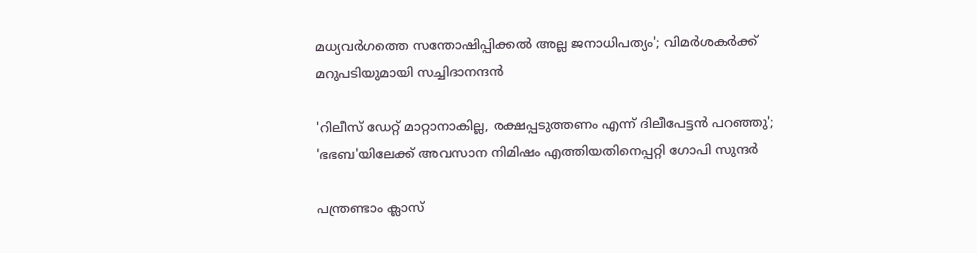മധ്യവര്‍ഗത്തെ സന്തോഷിപ്പിക്കല്‍ അല്ല ജനാധിപത്യം'; വിമര്‍ശകര്‍ക്ക് മറുപടിയുമായി സച്ചിദാനന്ദന്‍

'റിലീസ് ഡേറ്റ് മാറ്റാനാകില്ല, രക്ഷപ്പടുത്തണം എന്ന് ദിലീപേട്ടന്‍ പറഞ്ഞു'; 'ഭഭബ'യിലേക്ക് അവസാന നിമിഷം എത്തിയതിനെപ്പറ്റി ഗോപി സുന്ദര്‍

പന്ത്രണ്ടാം ക്ലാസ്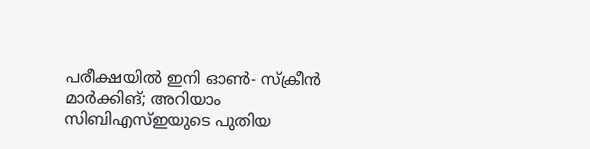പരീക്ഷയില്‍ ഇനി ഓണ്‍- സ്‌ക്രീന്‍ മാര്‍ക്കിങ്; അറിയാം സിബിഎസ്ഇയുടെ പുതിയ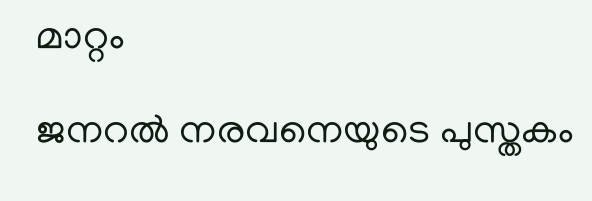മാറ്റം

ജനറല്‍ നരവനെയുടെ പുസ്തകം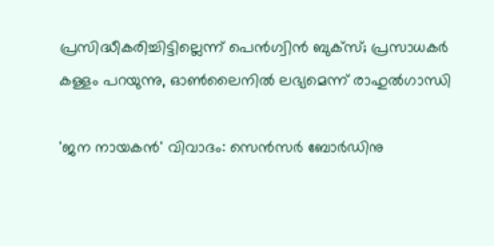പ്രസിദ്ധീകരിച്ചിട്ടില്ലെന്ന് പെന്‍ഗ്വിന്‍ ബുക്‌സ്; പ്രസാധകര്‍ കള്ളം പറയുന്നു, ഓണ്‍ലൈനില്‍ ലഭ്യമെന്ന് രാഹുല്‍ഗാന്ധി

'ജന നായകൻ' വിവാദം: സെൻസർ ബോർഡിനു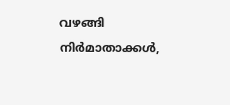വഴങ്ങി നിർമാതാക്കൾ,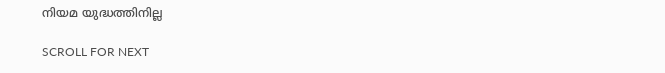നിയമ യുദ്ധത്തിനില്ല

SCROLL FOR NEXT